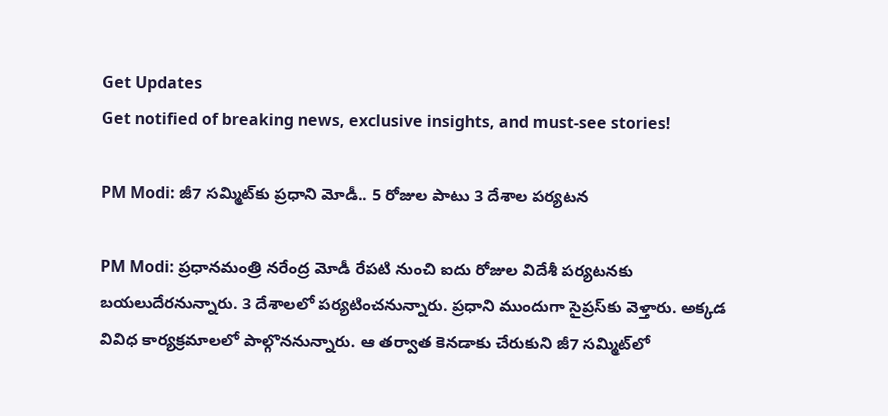Get Updates
Get notified of breaking news, exclusive insights, and must-see stories!

PM Modi: జీ7 సమ్మిట్‌కు ప్రధాని మోడీ.. 5 రోజుల పాటు 3 దేశాల పర్యటన

PM Modi: ప్రధానమంత్రి నరేంద్ర మోడీ రేపటి నుంచి ఐదు రోజుల విదేశీ పర్యటనకు బయలుదేరనున్నారు. 3 దేశాలలో పర్యటించనున్నారు. ప్రధాని ముందుగా సైప్ర‌స్‌కు వెళ్తారు. అక్కడ వివిధ కార్యక్రమాలలో పాల్గొననున్నారు. ఆ తర్వాత కెనడాకు చేరుకుని జీ7 సమ్మిట్‌లో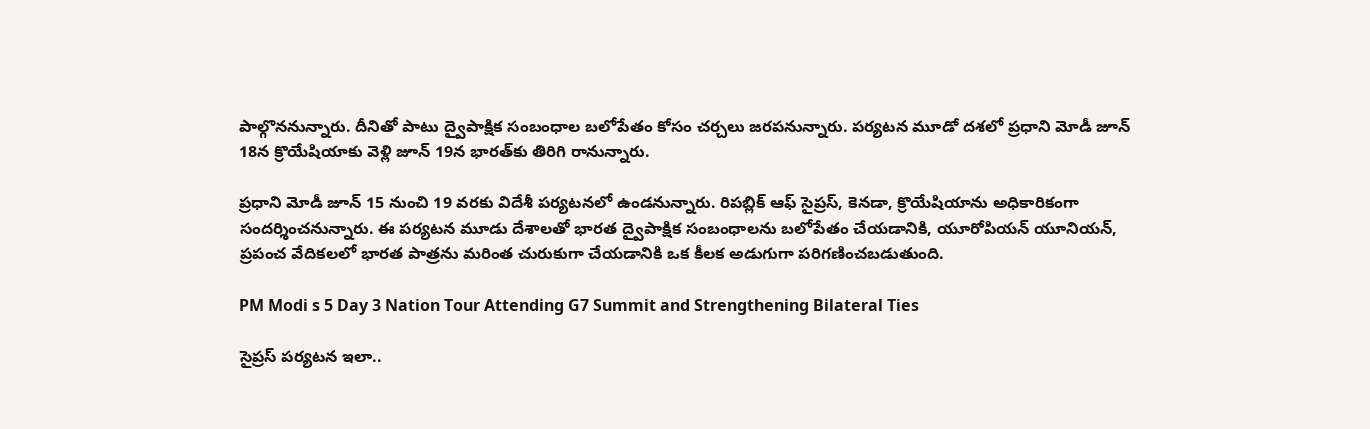పాల్గొననున్నారు. దీనితో పాటు ద్వైపాక్షిక సంబంధాల బలోపేతం కోసం చర్చలు జరపనున్నారు. పర్యటన మూడో దశలో ప్రధాని మోడీ జూన్ 18న క్రొయేషియాకు వెళ్లి జూన్ 19న భారత్‌కు తిరిగి రానున్నారు.

ప్రధాని మోడీ జూన్ 15 నుంచి 19 వరకు విదేశీ పర్యటనలో ఉండనున్నారు. రిపబ్లిక్ ఆఫ్ సైప్రస్, కెనడా, క్రొయేషియాను అధికారికంగా సందర్శించనున్నారు. ఈ పర్యటన మూడు దేశాలతో భారత ద్వైపాక్షిక సంబంధాలను బలోపేతం చేయడానికి, యూరోపియన్ యూనియన్, ప్రపంచ వేదికలలో భారత పాత్రను మరింత చురుకుగా చేయడానికి ఒక కీలక అడుగుగా పరిగణించబడుతుంది.

PM Modi s 5 Day 3 Nation Tour Attending G7 Summit and Strengthening Bilateral Ties

సైప్రస్ పర్యటన ఇలా..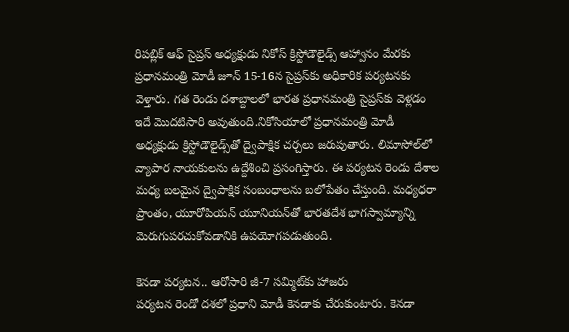రిపబ్లిక్ ఆఫ్ సైప్రస్ అధ్యక్షుడు నికోస్ క్రిస్టోడౌలైడ్స్ ఆహ్వానం మేరకు ప్రధానమంత్రి మోడీ జూన్ 15-16న సైప్రస్‌కు అధికారిక పర్యటనకు వెళ్తారు. గత రెండు దశాబ్దాలలో భారత ప్రధానమంత్రి సైప్రస్‌కు వెళ్లడం ఇదే మొదటిసారి అవుతుంది.నికోసియాలో ప్రధానమంత్రి మోడీ అధ్యక్షుడు క్రిస్టోడౌలైడ్స్‌తో ద్వైపాక్షిక చర్చలు జరుపుతారు. లిమాసోల్‌లో వ్యాపార నాయకులను ఉద్దేశించి ప్రసంగిస్తారు. ఈ పర్యటన రెండు దేశాల మధ్య బలమైన ద్వైపాక్షిక సంబంధాలను బలోపేతం చేస్తుంది. మధ్యధరా ప్రాంతం, యూరోపియన్ యూనియన్‌తో భారతదేశ భాగస్వామ్యాన్ని మెరుగుపరచుకోవడానికి ఉపయోగపడుతుంది.

కెనడా పర్యటన.. ఆరోసారి జీ-7 సమ్మిట్‌కు హాజరు
పర్యటన రెండో దశలో ప్రధాని మోడీ కెనడాకు చేరుకుంటారు. కెనడా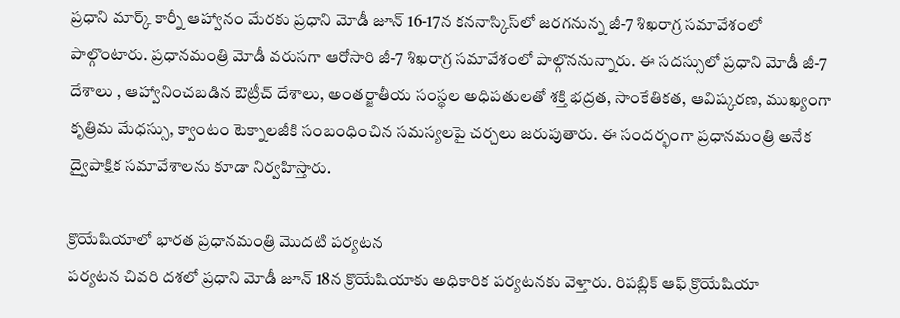ప్రధాని మార్క్ కార్నీ ఆహ్వానం మేరకు ప్రధాని మోడీ జూన్ 16-17న కననాస్కిస్‌లో జరగనున్న జీ-7 శిఖరాగ్ర సమావేశంలో పాల్గొంటారు. ప్రధానమంత్రి మోడీ వరుసగా ఆరోసారి జీ-7 శిఖరాగ్ర సమావేశంలో పాల్గొననున్నారు. ఈ సదస్సులో ప్రధాని మోడీ జీ-7 దేశాలు , ఆహ్వానించబడిన ఔట్రీచ్ దేశాలు, అంతర్జాతీయ సంస్థల అధిపతులతో శక్తి భద్రత, సాంకేతికత, ఆవిష్కరణ, ముఖ్యంగా కృత్రిమ మేధస్సు, క్వాంటం టెక్నాలజీకి సంబంధించిన సమస్యలపై చర్చలు జరుపుతారు. ఈ సందర్భంగా ప్రధానమంత్రి అనేక ద్వైపాక్షిక సమావేశాలను కూడా నిర్వహిస్తారు.

క్రొయేషియాలో భారత ప్రధానమంత్రి మొదటి పర్యటన
పర్యటన చివరి దశలో ప్రధాని మోడీ జూన్ 18న క్రొయేషియాకు అధికారిక పర్యటనకు వెళ్తారు. రిపబ్లిక్ ఆఫ్ క్రొయేషియా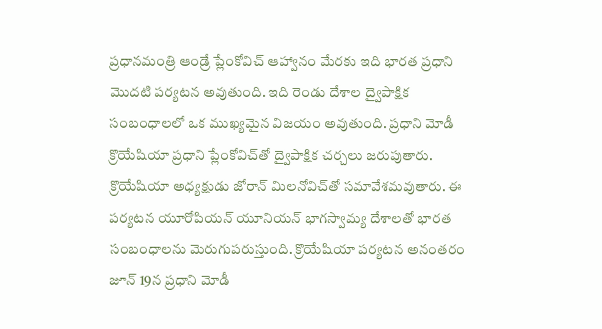ప్రధానమంత్రి ఆండ్రే ప్లేంకోవిచ్ ఆహ్వానం మేరకు ఇది భారత ప్రధాని మొదటి పర్యటన అవుతుంది. ఇది రెండు దేశాల ద్వైపాక్షిక సంబంధాలలో ఒక ముఖ్యమైన విజయం అవుతుంది. ప్రధాని మోడీ క్రొయేషియా ప్రధాని ప్లేంకోవిచ్‌తో ద్వైపాక్షిక చర్చలు జరుపుతారు. క్రొయేషియా అధ్యక్షుడు జోరాన్ మిలనోవిచ్‌తో సమావేశమవుతారు. ఈ పర్యటన యూరోపియన్ యూనియన్ భాగస్వామ్య దేశాలతో భారత సంబంధాలను మెరుగుపరుస్తుంది. క్రొయేషియా పర్యటన అనంతరం జూన్ 19న ప్రధాని మోడీ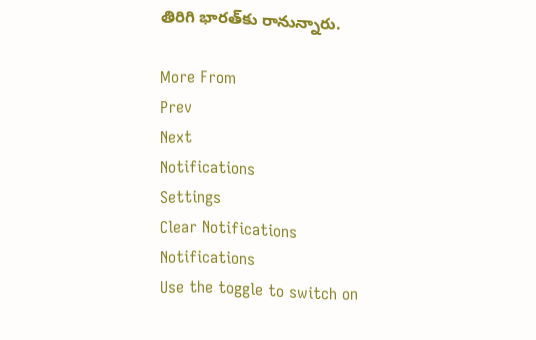తిరిగి భారత్‌కు రానున్నారు.

More From
Prev
Next
Notifications
Settings
Clear Notifications
Notifications
Use the toggle to switch on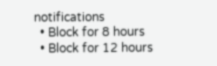notifications
  • Block for 8 hours
  • Block for 12 hours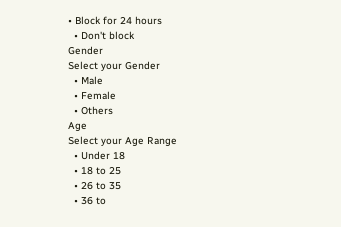• Block for 24 hours
  • Don't block
Gender
Select your Gender
  • Male
  • Female
  • Others
Age
Select your Age Range
  • Under 18
  • 18 to 25
  • 26 to 35
  • 36 to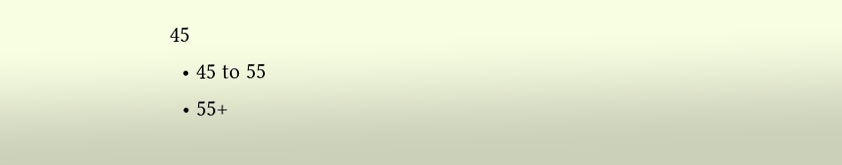45
  • 45 to 55
  • 55+